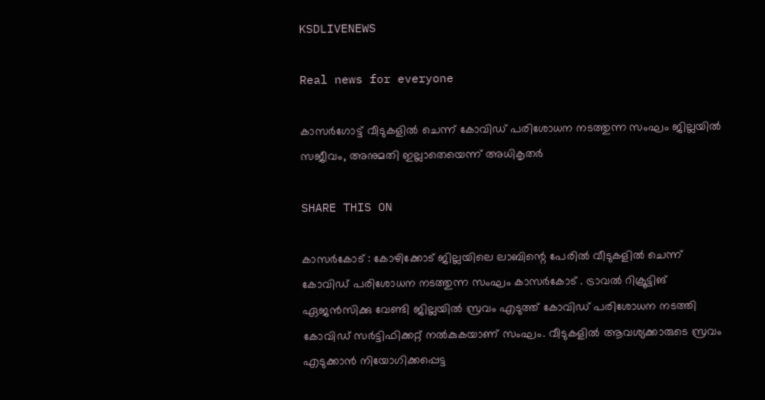KSDLIVENEWS

Real news for everyone

കാസർഗോട്ട് വീടുകളില്‍ ചെന്ന് കോവിഡ് പരിശോധന നടത്തുന്ന സംഘം ജില്ലയില്‍ സജീവം, അനുമതി ഇല്ലാതെയെന്ന് അധികൃതര്‍

SHARE THIS ON

കാസര്‍കോട് : കോഴിക്കോട് ജില്ലയിലെ ലാബിന്റെ പേരില്‍ വീടുകളില്‍ ചെന്ന് കോവിഡ് പരിശോധന നടത്തുന്ന സംഘം കാസര്‍കോട് . ട്രാവല്‍ റിക്രൂട്ടിങ് ഏജന്‍സിക്കു വേണ്ടി ജില്ലയില്‍ സ്രവം എടുത്ത് കോവിഡ് പരിശോധന നടത്തി കോവിഡ് സര്‍ട്ടിഫിക്കറ്റ് നല്‍കുകയാണ് സംഘം. വീടുകളില്‍ ആവശ്യക്കാരുടെ സ്രവം എടുക്കാന്‍ നിയോഗിക്കപ്പെട്ട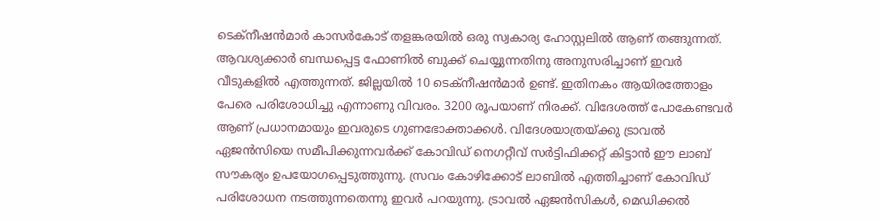ടെക്‌നീഷന്‍മാര്‍ കാസര്‍കോട് തളങ്കരയില്‍ ഒരു സ്വകാര്യ ഹോസ്റ്റലില്‍ ആണ് തങ്ങുന്നത്. ആവശ്യക്കാര്‍ ബന്ധപ്പെട്ട ഫോണില്‍ ബുക്ക് ചെയ്യുന്നതിനു അനുസരിച്ചാണ് ഇവര്‍ വീടുകളില്‍ എത്തുന്നത്. ജില്ലയില്‍ 10 ടെക്‌നീഷന്‍മാര്‍ ഉണ്ട്. ഇതിനകം ആയിരത്തോളം പേരെ പരിശോധിച്ചു എന്നാണു വിവരം. 3200 രൂപയാണ് നിരക്ക്. വിദേശത്ത് പോകേണ്ടവര്‍ ആണ് പ്രധാനമായും ഇവരുടെ ഗുണഭോക്താക്കള്‍. വിദേശയാത്രയ്ക്കു ട്രാവല്‍ ഏജന്‍സിയെ സമീപിക്കുന്നവര്‍ക്ക് കോവിഡ് നെഗറ്റീവ് സര്‍ട്ടിഫിക്കറ്റ് കിട്ടാന്‍ ഈ ലാബ് സൗകര്യം ഉപയോഗപ്പെടുത്തുന്നു. സ്രവം കോഴിക്കോട് ലാബില്‍ എത്തിച്ചാണ് കോവിഡ് പരിശോധന നടത്തുന്നതെന്നു ഇവര്‍ പറയുന്നു. ട്രാവല്‍ ഏജന്‍സികള്‍, മെഡിക്കല്‍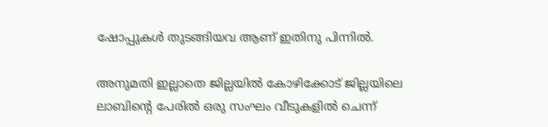ഷോപ്പുകള്‍ തുടങ്ങിയവ ആണ് ഇതിനു പിന്നില്‍.

അനുമതി ഇല്ലാതെ ജില്ലയില്‍ കോഴിക്കോട് ജില്ലയിലെ ലാബിന്റെ പേരില്‍ ഒരു സംഘം വീടുകളില്‍ ചെന്ന്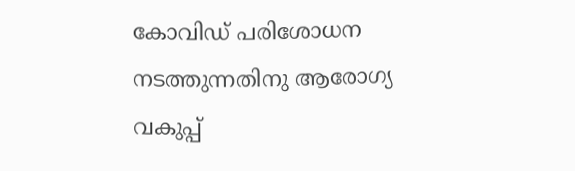കോവിഡ് പരിശോധന നടത്തുന്നതിനു ആരോഗ്യ വകുപ്പ്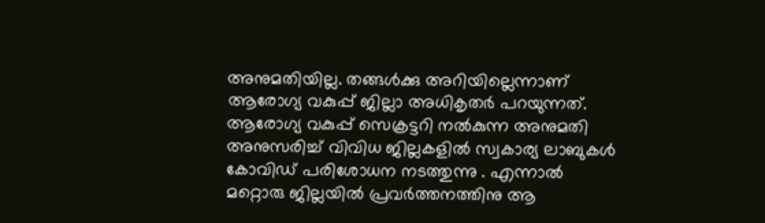അനുമതിയില്ല. തങ്ങള്‍ക്കു അറിയില്ലെന്നാണ് ആരോഗ്യ വകുപ്പ് ജില്ലാ അധികൃതര്‍ പറയുന്നത്. ആരോഗ്യ വകുപ്പ് സെക്രട്ടറി നല്‍കുന്ന അനുമതി അനുസരിച്ച് വിവിധ ജില്ലകളില്‍ സ്വകാര്യ ലാബുകള്‍ കോവിഡ് പരിശോധന നടത്തുന്നു . എന്നാല്‍ മറ്റൊരു ജില്ലയില്‍ പ്രവര്‍ത്തനത്തിനു ആ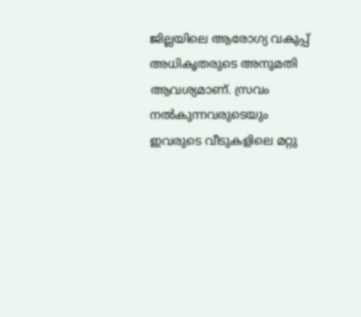ജില്ലയിലെ ആരോഗ്യ വകുപ്പ് അധികൃതരുടെ അനുമതി ആവശ്യമാണ്. സ്രവം നല്‍കുന്നവരുടെയും ഇവരുടെ വീടുകളിലെ മറ്റു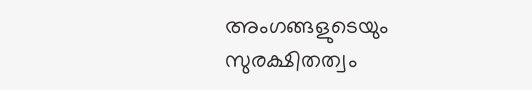അംഗങ്ങളുടെയും സുരക്ഷിതത്വം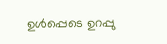ഉള്‍പ്പെടെ ഉറപ്പു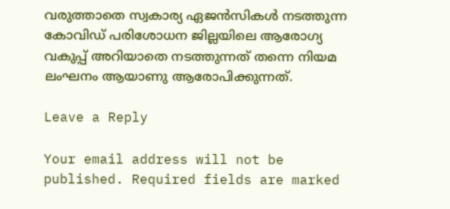വരുത്താതെ സ്വകാര്യ ഏജന്‍സികള്‍ നടത്തുന്ന കോവിഡ് പരിശോധന ജില്ലയിലെ ആരോഗ്യ വകുപ്പ് അറിയാതെ നടത്തുന്നത് തന്നെ നിയമ ലംഘനം ആയാണു ആരോപിക്കുന്നത്.

Leave a Reply

Your email address will not be published. Required fields are marked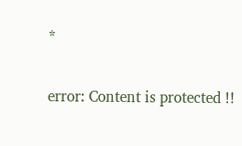*

error: Content is protected !!